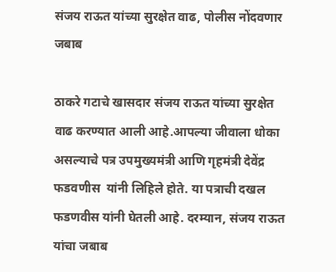संजय राऊत यांच्या सुरक्षेत वाढ, पोलीस नोंदवणार जबाब

ठाकरे गटाचे खासदार संजय राऊत यांच्या सुरक्षेत वाढ करण्यात आली आहे.आपल्या जीवाला धोका असल्याचे पत्र उपमुख्यमंत्री आणि गृहमंत्री देवेंद्र फडवणीस  यांनी लिहिले होते. या पत्राची दखल फडणवीस यांनी घेतली आहे. दरम्यान, संजय राऊत यांचा जबाब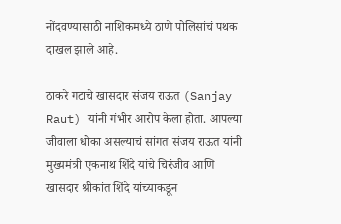नोंदवण्यासाठी नाशिकमध्ये ठाणे पोलिसांचं पथक दाखल झाले आहे.

ठाकरे गटाचे खासदार संजय राऊत (Sanjay Raut) यांनी गंभीर आरोप केला होता. आपल्या जीवाला धोका असल्याचं सांगत संजय राऊत यांनी मुख्यमंत्री एकनाथ शिंदे यांचे चिरंजीव आणि खासदार श्रीकांत शिंदे यांच्याकडून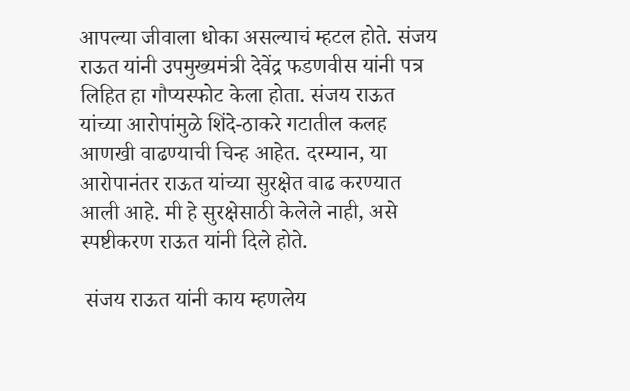आपल्या जीवाला धोका असल्याचं म्हटल होते. संजय राऊत यांनी उपमुख्यमंत्री देवेंद्र फडणवीस यांनी पत्र लिहित हा गौप्यस्फोट केला होता. संजय राऊत यांच्या आरोपांमुळे शिंदे-ठाकरे गटातील कलह आणखी वाढण्याची चिन्ह आहेत. दरम्यान, या आरोपानंतर राऊत यांच्या सुरक्षेत वाढ करण्यात आली आहे. मी हे सुरक्षेसाठी केलेले नाही, असे स्पष्टीकरण राऊत यांनी दिले होते.

 संजय राऊत यांनी काय म्हणलेय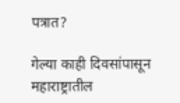पत्रात?

गेल्या काही दिवसांपासून महाराष्ट्रातील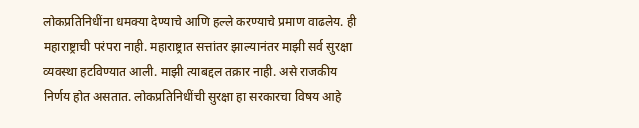लोकप्रतिनिधींना धमक्या देण्याचे आणि हल्ले करण्याचे प्रमाण वाढलेय. ही महाराष्ट्राची परंपरा नाही. महाराष्ट्रात सत्तांतर झाल्यानंतर माझी सर्व सुरक्षा व्यवस्था हटविण्यात आली. माझी त्याबद्दल तक्रार नाही. असे राजकीय निर्णय होत असतात. लोकप्रतिनिधींची सुरक्षा हा सरकारचा विषय आहे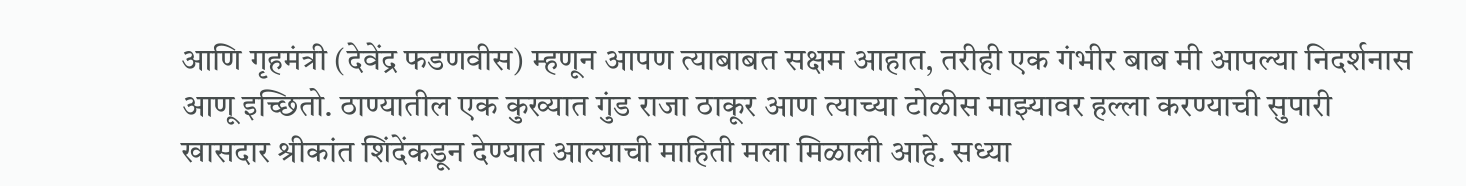आणि गृहमंत्री (देवेंद्र फडणवीस) म्हणून आपण त्याबाबत सक्षम आहात, तरीही एक गंभीर बाब मी आपल्या निदर्शनास आणू इच्छितो. ठाण्यातील एक कुख्यात गुंड राजा ठाकूर आण त्याच्या टोळीस माझ्यावर हल्ला करण्याची सुपारी खासदार श्रीकांत शिंदेंकडून देण्यात आल्याची माहिती मला मिळाली आहे. सध्या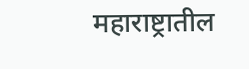महाराष्ट्रातील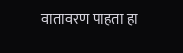वातावरण पाहता हा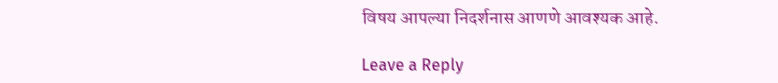विषय आपल्या निदर्शनास आणणे आवश्यक आहे.

Leave a Reply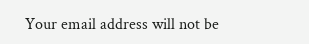Your email address will not be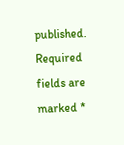published. Required fields are marked *